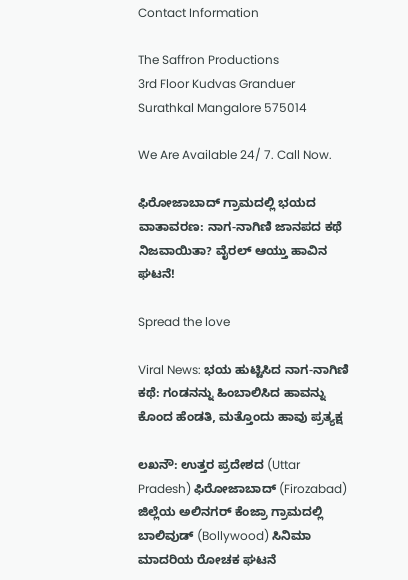Contact Information

The Saffron Productions
3rd Floor Kudvas Granduer
Surathkal Mangalore 575014

We Are Available 24/ 7. Call Now.

ಫಿರೋಜಾಬಾದ್‌ ಗ್ರಾಮದಲ್ಲಿ ಭಯದ ವಾತಾವರಣ: ನಾಗ-ನಾಗಿಣಿ ಜಾನಪದ ಕಥೆ ನಿಜವಾಯಿತಾ? ವೈರಲ್ ಆಯ್ತು ಹಾವಿನ ಘಟನೆ!

Spread the love

Viral News: ಭಯ ಹುಟ್ಟಿಸಿದ ನಾಗ-ನಾಗಿಣಿ ಕಥೆ: ಗಂಡನನ್ನು ಹಿಂಬಾಲಿಸಿದ ಹಾವನ್ನು ಕೊಂದ ಹೆಂಡತಿ, ಮತ್ತೊಂದು ಹಾವು ಪ್ರತ್ಯಕ್ಷ

ಲಖನೌ: ಉತ್ತರ ಪ್ರದೇಶದ (Uttar Pradesh) ಫಿರೋಜಾಬಾದ್ (Firozabad) ಜಿಲ್ಲೆಯ ಅಲಿನಗರ್ ಕೆಂಜ್ರಾ ಗ್ರಾಮದಲ್ಲಿ ಬಾಲಿವುಡ್ (Bollywood) ಸಿನಿಮಾ ಮಾದರಿಯ ರೋಚಕ ಘಟನೆ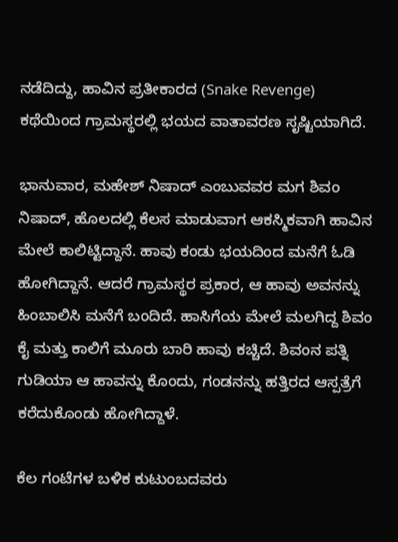ನಡೆದಿದ್ದು, ಹಾವಿನ ಪ್ರತೀಕಾರದ (Snake Revenge) ಕಥೆಯಿಂದ ಗ್ರಾಮಸ್ಥರಲ್ಲಿ ಭಯದ ವಾತಾವರಣ ಸೃಷ್ಟಿಯಾಗಿದೆ.

ಭಾನುವಾರ, ಮಹೇಶ್ ನಿಷಾದ್‌ ಎಂಬುವವರ ಮಗ ಶಿವಂ ನಿಷಾದ್, ಹೊಲದಲ್ಲಿ ಕೆಲಸ ಮಾಡುವಾಗ ಆಕಸ್ಮಿಕವಾಗಿ ಹಾವಿನ ಮೇಲೆ ಕಾಲಿಟ್ಟಿದ್ದಾನೆ. ಹಾವು ಕಂಡು ಭಯದಿಂದ ಮನೆಗೆ ಓಡಿ ಹೋಗಿದ್ದಾನೆ. ಆದರೆ ಗ್ರಾಮಸ್ಥರ ಪ್ರಕಾರ, ಆ ಹಾವು ಅವನನ್ನು ಹಿಂಬಾಲಿಸಿ ಮನೆಗೆ ಬಂದಿದೆ. ಹಾಸಿಗೆಯ ಮೇಲೆ ಮಲಗಿದ್ದ ಶಿವಂ ಕೈ ಮತ್ತು ಕಾಲಿಗೆ ಮೂರು ಬಾರಿ ಹಾವು ಕಚ್ಚಿದೆ. ಶಿವಂನ ಪತ್ನಿ ಗುಡಿಯಾ ಆ ಹಾವನ್ನು ಕೊಂದು, ಗಂಡನನ್ನು ಹತ್ತಿರದ ಆಸ್ಪತ್ರೆಗೆ ಕರೆದುಕೊಂಡು ಹೋಗಿದ್ದಾಳೆ.

ಕೆಲ ಗಂಟೆಗಳ ಬಳಿಕ ಕುಟುಂಬದವರು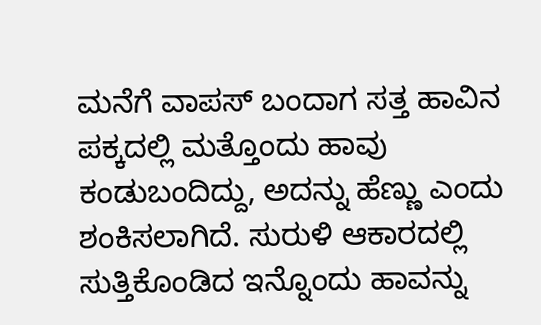ಮನೆಗೆ ವಾಪಸ್ ಬಂದಾಗ ಸತ್ತ ಹಾವಿನ ಪಕ್ಕದಲ್ಲಿ ಮತ್ತೊಂದು ಹಾವು ಕಂಡುಬಂದಿದ್ದು, ಅದನ್ನು ಹೆಣ್ಣು ಎಂದು ಶಂಕಿಸಲಾಗಿದೆ. ಸುರುಳಿ ಆಕಾರದಲ್ಲಿ ಸುತ್ತಿಕೊಂಡಿದ ಇನ್ನೊಂದು ಹಾವನ್ನು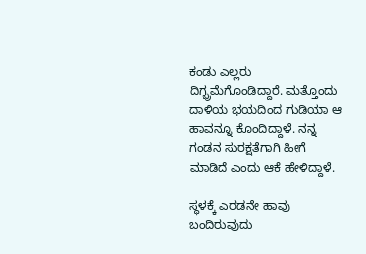ಕಂಡು ಎಲ್ಲರು ದಿಗ್ಭ್ರಮೆಗೊಂಡಿದ್ದಾರೆ. ಮತ್ತೊಂದು ದಾಳಿಯ ಭಯದಿಂದ ಗುಡಿಯಾ ಆ ಹಾವನ್ನೂ ಕೊಂದಿದ್ದಾಳೆ. ನನ್ನ ಗಂಡನ ಸುರಕ್ಷತೆಗಾಗಿ ಹೀಗೆ ಮಾಡಿದೆ ಎಂದು ಆಕೆ ಹೇಳಿದ್ದಾಳೆ.

ಸ್ಥಳಕ್ಕೆ ಎರಡನೇ ಹಾವು ಬಂದಿರುವುದು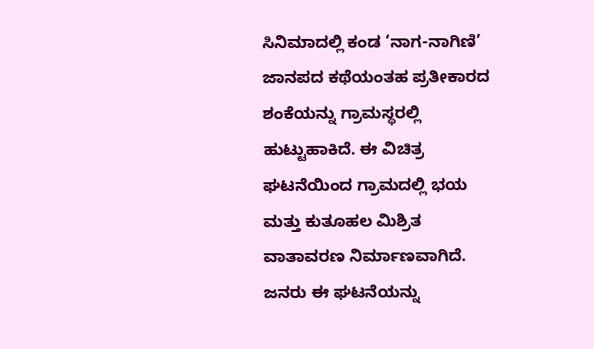ಸಿನಿಮಾದಲ್ಲಿ ಕಂಡ ‘ನಾಗ-ನಾಗಿಣಿ’ ಜಾನಪದ ಕಥೆಯಂತಹ ಪ್ರತೀಕಾರದ ಶಂಕೆಯನ್ನು ಗ್ರಾಮಸ್ಥರಲ್ಲಿ ಹುಟ್ಟುಹಾಕಿದೆ. ಈ ವಿಚಿತ್ರ ಘಟನೆಯಿಂದ ಗ್ರಾಮದಲ್ಲಿ ಭಯ ಮತ್ತು ಕುತೂಹಲ ಮಿಶ್ರಿತ ವಾತಾವರಣ ನಿರ್ಮಾಣವಾಗಿದೆ. ಜನರು ಈ ಘಟನೆಯನ್ನು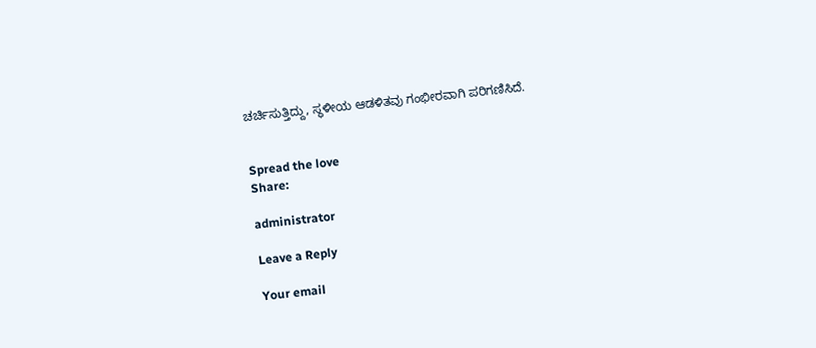ಚರ್ಚಿಸುತ್ತಿದ್ದು, ಸ್ಥಳೀಯ ಆಡಳಿತವು ಗಂಭೀರವಾಗಿ ಪರಿಗಣಿಸಿದೆ.


Spread the love
Share:

administrator

Leave a Reply

Your email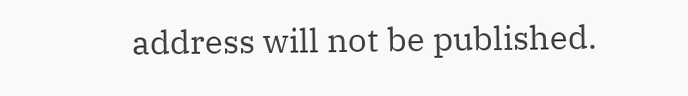address will not be published.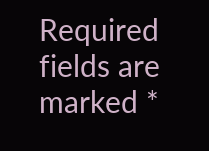Required fields are marked *